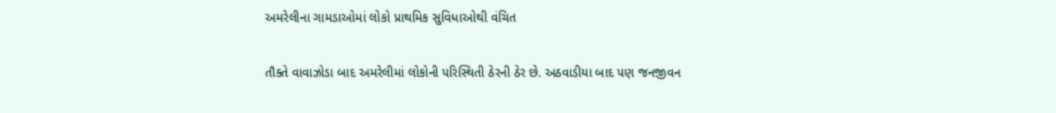અમરેલીના ગામડાઓમાં લોકો પ્રાથમિક સુવિધાઓથી વંચિત

તૌક્તે વાવાઝોડા બાદ અમરેલીમાં લોકોની પરિસ્થિતી ઠેરની ઠેર છે. અઠવાડીયા બાદ પણ જનજીવન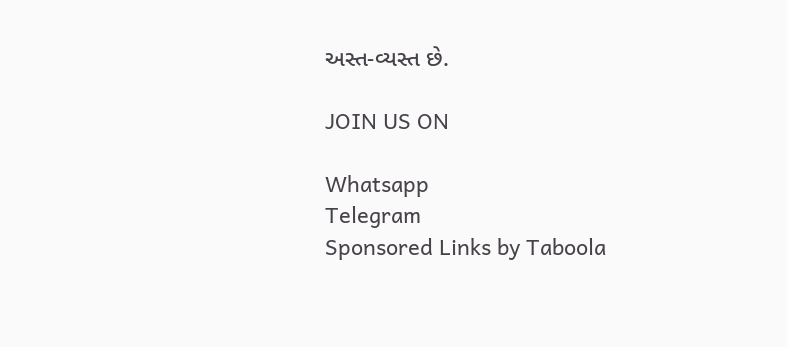અસ્ત-વ્યસ્ત છે.

JOIN US ON

Whatsapp
Telegram
Sponsored Links by Taboola